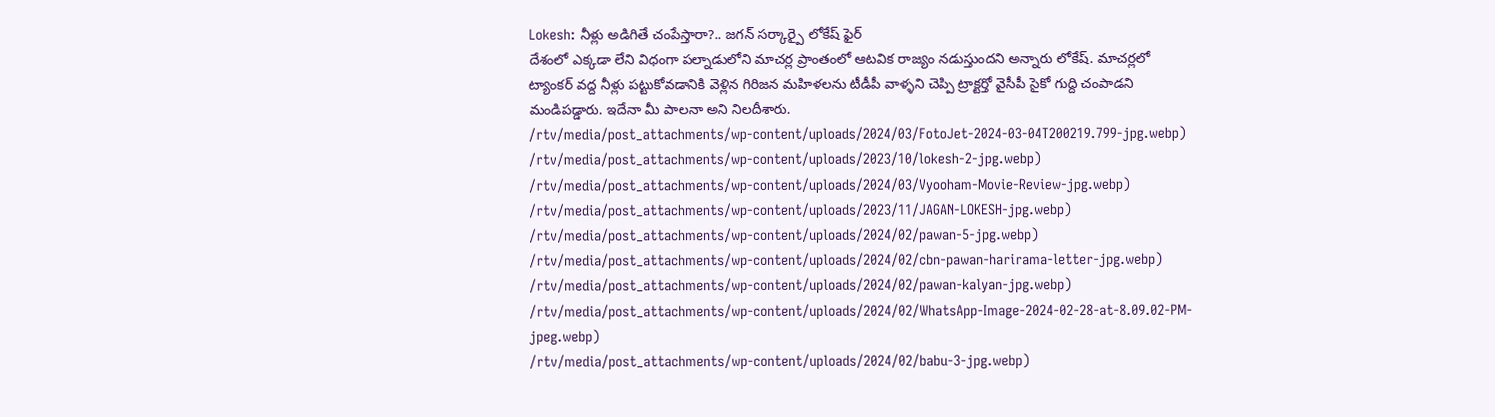Lokesh: నీళ్లు అడిగితే చంపేస్తారా?.. జగన్ సర్కార్పై లోకేష్ ఫైర్
దేశంలో ఎక్కడా లేని విధంగా పల్నాడులోని మాచర్ల ప్రాంతంలో ఆటవిక రాజ్యం నడుస్తుందని అన్నారు లోకేష్. మాచర్లలో ట్యాంకర్ వద్ద నీళ్లు పట్టుకోవడానికి వెళ్లిన గిరిజన మహిళలను టీడీపీ వాళ్ళని చెప్పి ట్రాక్టర్తో వైసీపీ సైకో గుద్ది చంపాడని మండిపడ్డారు. ఇదేనా మీ పాలనా అని నిలదీశారు.
/rtv/media/post_attachments/wp-content/uploads/2024/03/FotoJet-2024-03-04T200219.799-jpg.webp)
/rtv/media/post_attachments/wp-content/uploads/2023/10/lokesh-2-jpg.webp)
/rtv/media/post_attachments/wp-content/uploads/2024/03/Vyooham-Movie-Review-jpg.webp)
/rtv/media/post_attachments/wp-content/uploads/2023/11/JAGAN-LOKESH-jpg.webp)
/rtv/media/post_attachments/wp-content/uploads/2024/02/pawan-5-jpg.webp)
/rtv/media/post_attachments/wp-content/uploads/2024/02/cbn-pawan-harirama-letter-jpg.webp)
/rtv/media/post_attachments/wp-content/uploads/2024/02/pawan-kalyan-jpg.webp)
/rtv/media/post_attachments/wp-content/uploads/2024/02/WhatsApp-Image-2024-02-28-at-8.09.02-PM-jpeg.webp)
/rtv/media/post_attachments/wp-content/uploads/2024/02/babu-3-jpg.webp)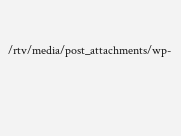/rtv/media/post_attachments/wp-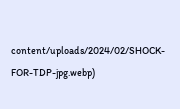content/uploads/2024/02/SHOCK-FOR-TDP-jpg.webp)